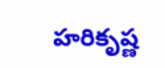హరికృష్ణ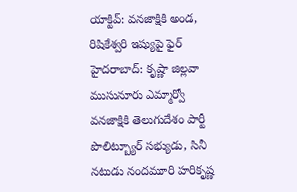యాక్టివ్: వనజాక్షికి అండ, రిషికేశ్వరి ఇష్యుపై ఫైర్
హైదరాబాద్: కృష్ణా జిల్లవా ముసునూరు ఎమ్మార్వో వనజాక్షికి తెలుగుదేశం పార్టీ పొలిట్బ్యూర్ సభ్యుడు, సినీ నటుడు నందమూరి హరికృష్ణ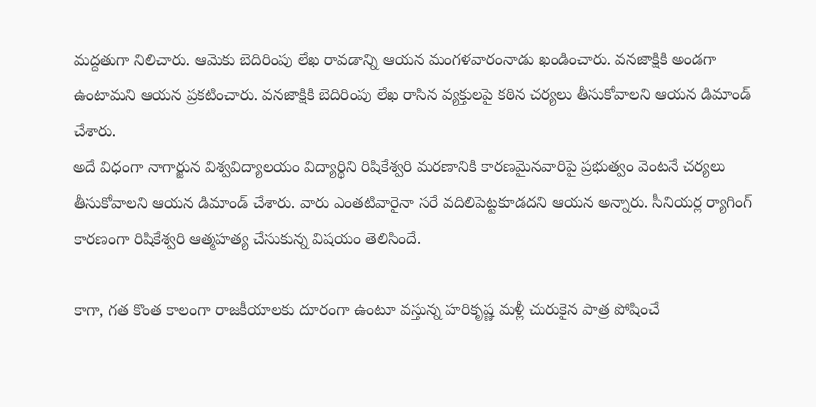మద్దతుగా నిలిచారు. ఆమెకు బెదిరింపు లేఖ రావడాన్ని ఆయన మంగళవారంనాడు ఖండించారు. వనజాక్షికి అండగా ఉంటామని ఆయన ప్రకటించారు. వనజాక్షికి బెదిరింపు లేఖ రాసిన వ్యక్తులపై కఠిన చర్యలు తీసుకోవాలని ఆయన డిమాండ్ చేశారు.
అదే విధంగా నాగార్జున విశ్వవిద్యాలయం విద్యార్థిని రిషికేశ్వరి మరణానికి కారణమైనవారిపై ప్రభుత్వం వెంటనే చర్యలు తీసుకోవాలని ఆయన డిమాండ్ చేశారు. వారు ఎంతటివారైనా సరే వదిలిపెట్టకూడదని ఆయన అన్నారు. సీనియర్ల ర్యాగింగ్ కారణంగా రిషికేశ్వరి ఆత్మహత్య చేసుకున్న విషయం తెలిసిందే.

కాగా, గత కొంత కాలంగా రాజకీయాలకు దూరంగా ఉంటూ వస్తున్న హరికృష్ణ మళ్లీ చురుకైన పాత్ర పోషించే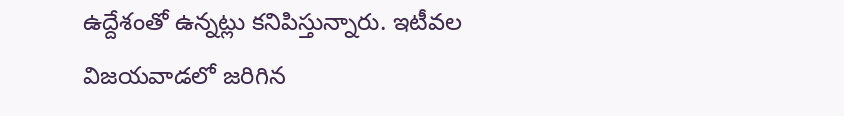ఉద్దేశంతో ఉన్నట్లు కనిపిస్తున్నారు. ఇటీవల విజయవాడలో జరిగిన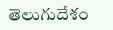తెలుగుదేశం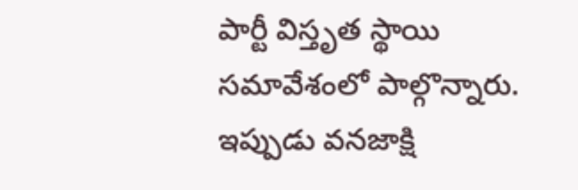పార్టీ విస్తృత స్థాయి సమావేశంలో పాల్గొన్నారు.
ఇప్పుడు వనజాక్షి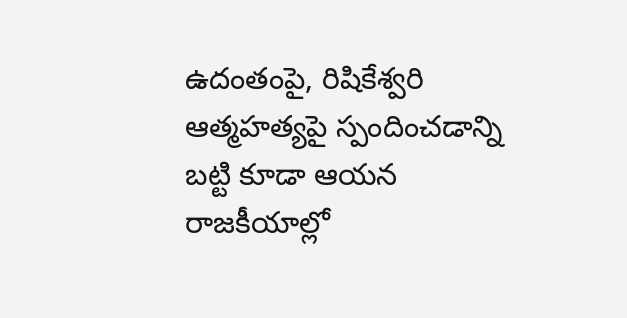ఉదంతంపై, రిషికేశ్వరి ఆత్మహత్యపై స్పందించడాన్ని బట్టి కూడా ఆయన రాజకీయాల్లో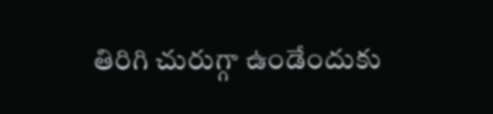తిరిగి చురుగ్గా ఉండేందుకు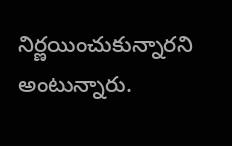నిర్ణయించుకున్నారని అంటున్నారు.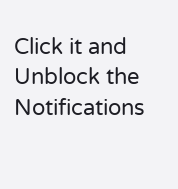Click it and Unblock the Notifications